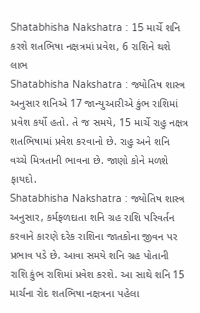Shatabhisha Nakshatra : 15 માર્ચે શનિ કરશે શતભિષા નક્ષત્રમાં પ્રવેશ, 6 રાશિને થશે લાભ
Shatabhisha Nakshatra : જ્યોતિષ શાસ્ત્ર અનુસાર શનિએ 17 જાન્યુઆરીએ કુંભ રાશિમાં પ્રવેશ કર્યો હતો. તે જ સમયે, 15 માર્ચે રાહુ નક્ષત્ર શતભિષામાં પ્રવેશ કરવાનો છે. રાહુ અને શનિ વચ્ચે મિત્રતાની ભાવના છે. જાણો કોને મળશે ફાયદો.
Shatabhisha Nakshatra : જ્યોતિષ શાસ્ત્ર અનુસાર, કર્મફળદાતા શનિ ગ્રહ રાશિ પરિવર્તન કરવાને કારણે દરેક રાશિના જાતકોના જીવન પર પ્રભાવ પડે છે. આવા સમયે શનિ ગ્રહ પોતાની રાશિ કુંભ રાશિમાં પ્રવેશ કરશે. આ સાથે શનિ 15 માર્ચના રોદ શતભિષા નક્ષત્રના પહેલા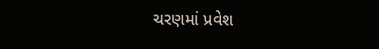ચરણમાં પ્રવેશ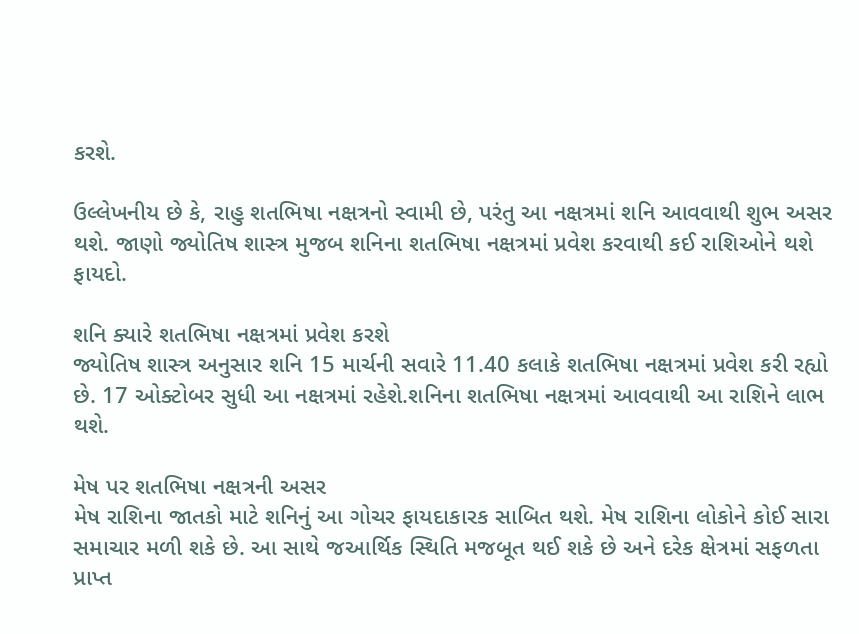કરશે.

ઉલ્લેખનીય છે કે, રાહુ શતભિષા નક્ષત્રનો સ્વામી છે, પરંતુ આ નક્ષત્રમાં શનિ આવવાથી શુભ અસર થશે. જાણો જ્યોતિષ શાસ્ત્ર મુજબ શનિના શતભિષા નક્ષત્રમાં પ્રવેશ કરવાથી કઈ રાશિઓને થશે ફાયદો.

શનિ ક્યારે શતભિષા નક્ષત્રમાં પ્રવેશ કરશે
જ્યોતિષ શાસ્ત્ર અનુસાર શનિ 15 માર્ચની સવારે 11.40 કલાકે શતભિષા નક્ષત્રમાં પ્રવેશ કરી રહ્યો છે. 17 ઓક્ટોબર સુધી આ નક્ષત્રમાં રહેશે.શનિના શતભિષા નક્ષત્રમાં આવવાથી આ રાશિને લાભ થશે.

મેષ પર શતભિષા નક્ષત્રની અસર
મેષ રાશિના જાતકો માટે શનિનું આ ગોચર ફાયદાકારક સાબિત થશે. મેષ રાશિના લોકોને કોઈ સારા સમાચાર મળી શકે છે. આ સાથે જઆર્થિક સ્થિતિ મજબૂત થઈ શકે છે અને દરેક ક્ષેત્રમાં સફળતા પ્રાપ્ત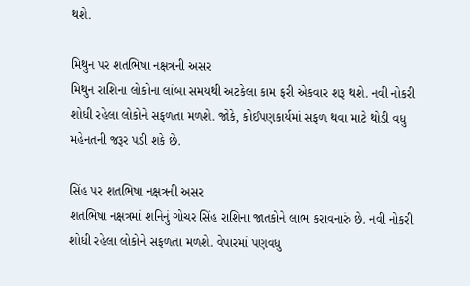થશે.

મિથુન પર શતભિષા નક્ષત્રની અસર
મિથુન રાશિના લોકોના લાંબા સમયથી અટકેલા કામ ફરી એકવાર શરૂ થશે. નવી નોકરી શોધી રહેલા લોકોને સફળતા મળશે. જોકે, કોઈપણકાર્યમાં સફળ થવા માટે થોડી વધુ મહેનતની જરૂર પડી શકે છે.

સિંહ પર શતભિષા નક્ષત્રની અસર
શતભિષા નક્ષત્રમાં શનિનું ગોચર સિંહ રાશિના જાતકોને લાભ કરાવનારું છે. નવી નોકરી શોધી રહેલા લોકોને સફળતા મળશે. વેપારમાં પણવધુ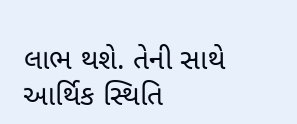લાભ થશે. તેની સાથે આર્થિક સ્થિતિ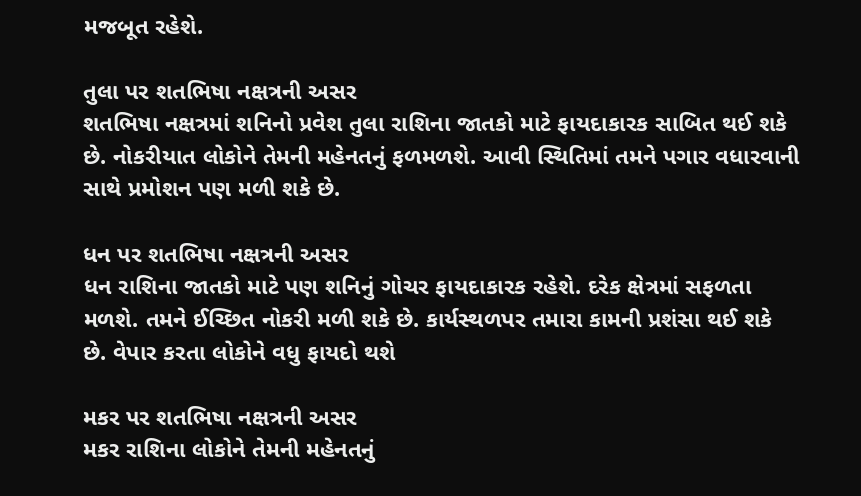મજબૂત રહેશે.

તુલા પર શતભિષા નક્ષત્રની અસર
શતભિષા નક્ષત્રમાં શનિનો પ્રવેશ તુલા રાશિના જાતકો માટે ફાયદાકારક સાબિત થઈ શકે છે. નોકરીયાત લોકોને તેમની મહેનતનું ફળમળશે. આવી સ્થિતિમાં તમને પગાર વધારવાની સાથે પ્રમોશન પણ મળી શકે છે.

ધન પર શતભિષા નક્ષત્રની અસર
ધન રાશિના જાતકો માટે પણ શનિનું ગોચર ફાયદાકારક રહેશે. દરેક ક્ષેત્રમાં સફળતા મળશે. તમને ઈચ્છિત નોકરી મળી શકે છે. કાર્યસ્થળપર તમારા કામની પ્રશંસા થઈ શકે છે. વેપાર કરતા લોકોને વધુ ફાયદો થશે

મકર પર શતભિષા નક્ષત્રની અસર
મકર રાશિના લોકોને તેમની મહેનતનું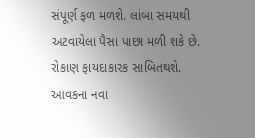સંપૂર્ણ ફળ મળશે. લાંબા સમયથી અટવાયેલા પૈસા પાછા મળી શકે છે. રોકાણ ફાયદાકારક સાબિતથશે. આવકના નવા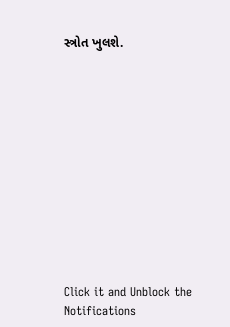સ્ત્રોત ખુલશે.












Click it and Unblock the Notifications